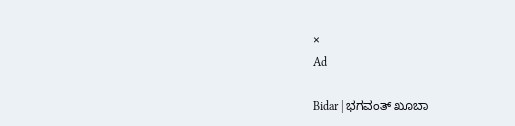×
Ad

Bidar | ಭಗವಂತ್ ಖೂಬಾ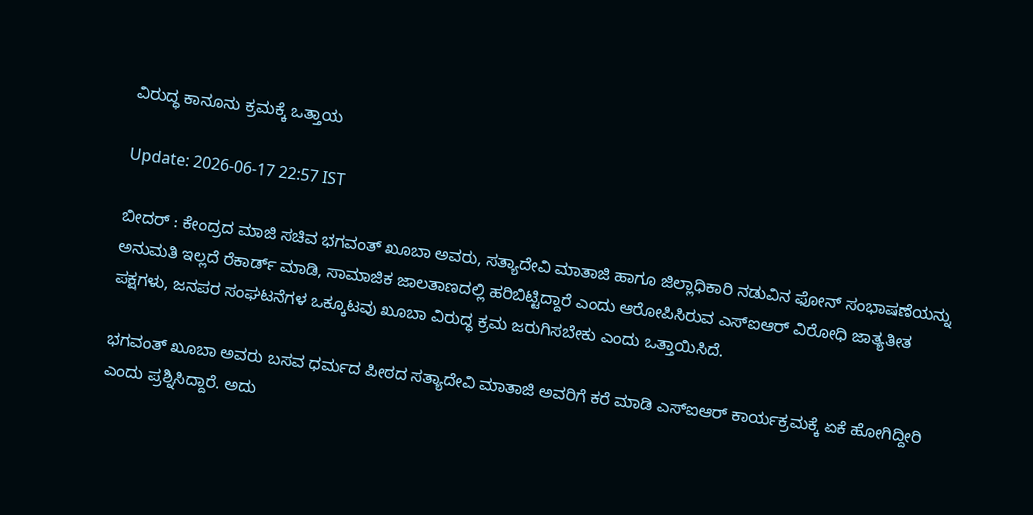ವಿರುದ್ಧ ಕಾನೂನು ಕ್ರಮಕ್ಕೆ ಒತ್ತಾಯ

Update: 2026-06-17 22:57 IST

ಬೀದರ್ : ಕೇಂದ್ರದ ಮಾಜಿ ಸಚಿವ ಭಗವಂತ್ ಖೂಬಾ ಅವರು, ಸತ್ಯಾದೇವಿ ಮಾತಾಜಿ ಹಾಗೂ ಜಿಲ್ಲಾಧಿಕಾರಿ ನಡುವಿನ ಫೋನ್ ಸಂಭಾಷಣೆಯನ್ನು ಅನುಮತಿ ಇಲ್ಲದೆ ರೆಕಾರ್ಡ್ ಮಾಡಿ, ಸಾಮಾಜಿಕ ಜಾಲತಾಣದಲ್ಲಿ ಹರಿಬಿಟ್ಟಿದ್ದಾರೆ ಎಂದು ಆರೋಪಿಸಿರುವ ಎಸ್‌ಐಆರ್ ವಿರೋಧಿ ಜಾತ್ಯತೀತ ಪಕ್ಷಗಳು, ಜನಪರ ಸಂಘಟನೆಗಳ ಒಕ್ಕೂಟವು ಖೂಬಾ ವಿರುದ್ಧ ಕ್ರಮ ಜರುಗಿಸಬೇಕು ಎಂದು ಒತ್ತಾಯಿಸಿದೆ.

ಭಗವಂತ್ ಖೂಬಾ ಅವರು ಬಸವ ಧರ್ಮದ ಪೀಠದ ಸತ್ಯಾದೇವಿ ಮಾತಾಜಿ ಅವರಿಗೆ ಕರೆ ಮಾಡಿ ಎಸ್‌ಐಆರ್ ಕಾರ್ಯಕ್ರಮಕ್ಕೆ ಏಕೆ ಹೋಗಿದ್ದೀರಿ ಎಂದು ಪ್ರಶ್ನಿಸಿದ್ದಾರೆ. ಅದು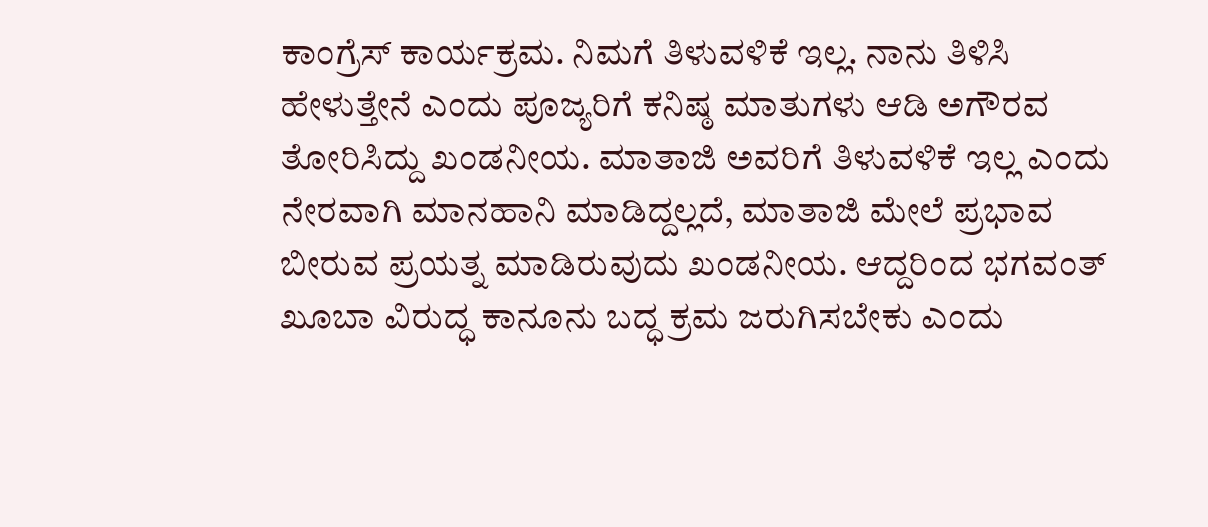ಕಾಂಗ್ರೆಸ್ ಕಾರ್ಯಕ್ರಮ. ನಿಮಗೆ ತಿಳುವಳಿಕೆ ಇಲ್ಲ. ನಾನು ತಿಳಿಸಿ ಹೇಳುತ್ತೇನೆ ಎಂದು ಪೂಜ್ಯರಿಗೆ ಕನಿಷ್ಠ ಮಾತುಗಳು ಆಡಿ ಅಗೌರವ ತೋರಿಸಿದ್ದು ಖಂಡನೀಯ. ಮಾತಾಜಿ ಅವರಿಗೆ ತಿಳುವಳಿಕೆ ಇಲ್ಲ ಎಂದು ನೇರವಾಗಿ ಮಾನಹಾನಿ ಮಾಡಿದ್ದಲ್ಲದೆ, ಮಾತಾಜಿ ಮೇಲೆ ಪ್ರಭಾವ ಬೀರುವ ಪ್ರಯತ್ನ ಮಾಡಿರುವುದು ಖಂಡನೀಯ. ಆದ್ದರಿಂದ ಭಗವಂತ್ ಖೂಬಾ ವಿರುದ್ಧ ಕಾನೂನು ಬದ್ಧ ಕ್ರಮ ಜರುಗಿಸಬೇಕು ಎಂದು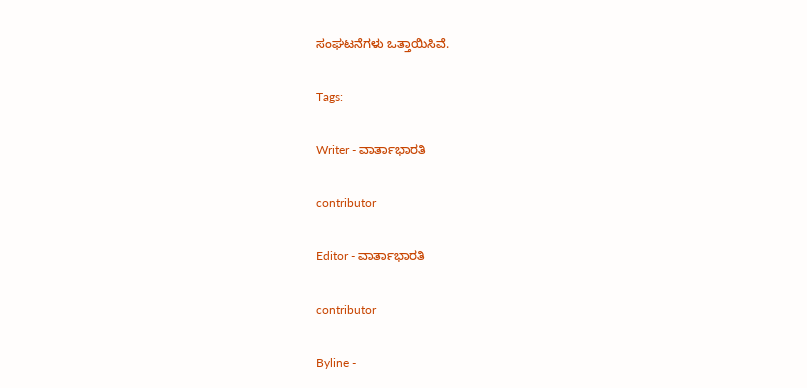ಸಂಘಟನೆಗಳು ಒತ್ತಾಯಿಸಿವೆ.

Tags:

Writer - ವಾರ್ತಾಭಾರತಿ

contributor

Editor - ವಾರ್ತಾಭಾರತಿ

contributor

Byline -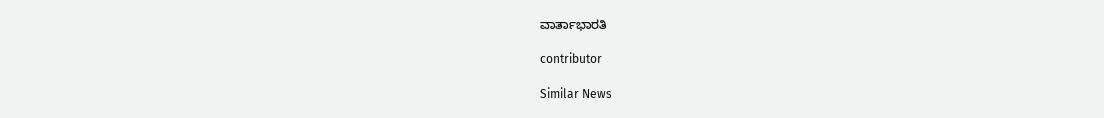ವಾರ್ತಾಭಾರತಿ

contributor

Similar News